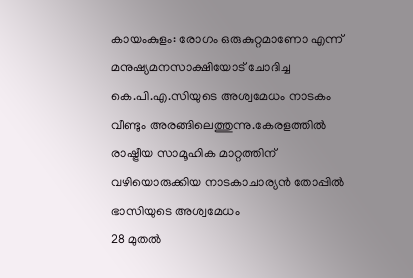കായംകുളം: രോഗം ഒരുകുറ്റമാണോ എന്ന് മനുഷ്യമനസാക്ഷിയോട് ചോദിച്ച കെ.പി.എ.സിയുടെ അശ്വമേധം നാടകം വീണ്ടും അരങ്ങിലെത്തുന്നു.കേരളത്തിൽ രാഷ്ട്രീയ സാമൂഹിക മാറ്റത്തിന് വഴിയൊരുക്കിയ നാടകാചാര്യൻ തോപ്പിൽ ഭാസിയുടെ അശ്വമേധം
28 മുതൽ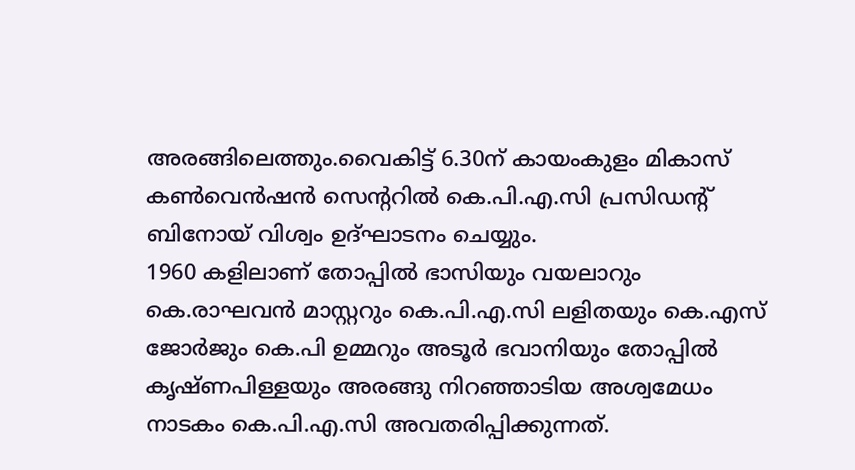അരങ്ങിലെത്തും.വൈകിട്ട് 6.30ന് കായംകുളം മികാസ് കൺവെൻഷൻ സെന്ററിൽ കെ.പി.എ.സി പ്രസിഡന്റ് ബിനോയ് വിശ്വം ഉദ്ഘാടനം ചെയ്യും.
1960 കളിലാണ് തോപ്പിൽ ഭാസിയും വയലാറും കെ.രാഘവൻ മാസ്റ്ററും കെ.പി.എ.സി ലളിതയും കെ.എസ് ജോർജും കെ.പി ഉമ്മറും അടൂർ ഭവാനിയും തോപ്പിൽ കൃഷ്ണപിള്ളയും അരങ്ങു നിറഞ്ഞാടിയ അശ്വമേധം നാടകം കെ.പി.എ.സി അവതരിപ്പിക്കുന്നത്.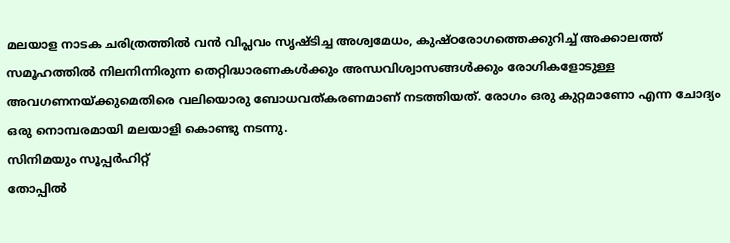മലയാള നാടക ചരിത്രത്തിൽ വൻ വിപ്ലവം സൃഷ്ടിച്ച അശ്വമേധം, കുഷ്ഠരോഗത്തെക്കുറിച്ച് അക്കാലത്ത് സമൂഹത്തിൽ നിലനിന്നിരുന്ന തെറ്റിദ്ധാരണകൾക്കും അന്ധവിശ്വാസങ്ങൾക്കും രോഗികളോടുള്ള അവഗണനയ്ക്കുമെതിരെ വലിയൊരു ബോധവത്കരണമാണ് നടത്തിയത്. രോഗം ഒരു കുറ്റമാണോ എന്ന ചോദ്യം ഒരു നൊമ്പരമായി മലയാളി കൊണ്ടു നടന്നു.
സിനിമയും സൂപ്പർഹിറ്റ്
തോപ്പിൽ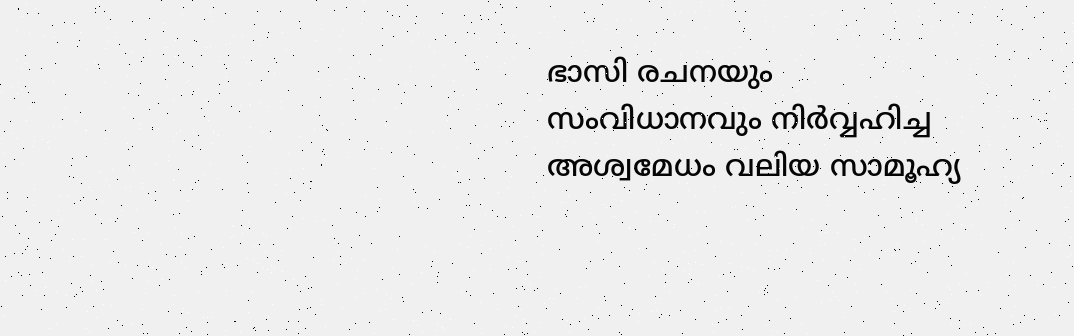ഭാസി രചനയും സംവിധാനവും നിർവ്വഹിച്ച അശ്വമേധം വലിയ സാമൂഹ്യ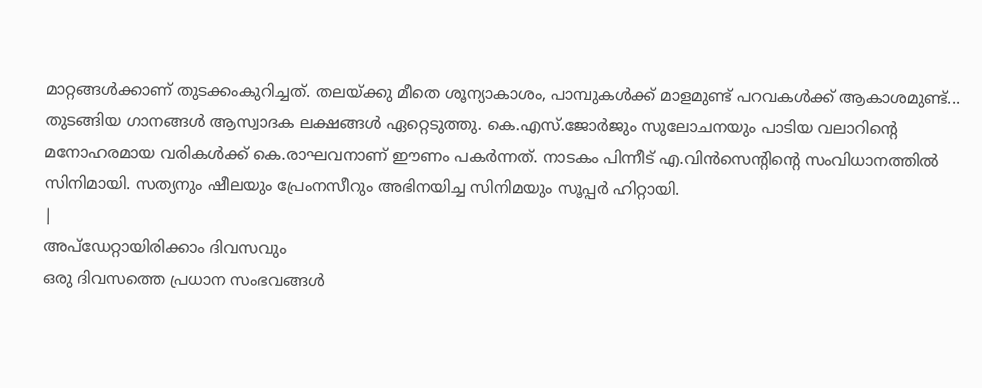മാറ്റങ്ങൾക്കാണ് തുടക്കംകുറിച്ചത്. തലയ്ക്കു മീതെ ശൂന്യാകാശം, പാമ്പുകൾക്ക് മാളമുണ്ട് പറവകൾക്ക് ആകാശമുണ്ട്... തുടങ്ങിയ ഗാനങ്ങൾ ആസ്വാദക ലക്ഷങ്ങൾ ഏറ്റെടുത്തു. കെ.എസ്.ജോർജും സുലോചനയും പാടിയ വലാറിന്റെ മനോഹരമായ വരികൾക്ക് കെ.രാഘവനാണ് ഈണം പകർന്നത്. നാടകം പിന്നീട് എ.വിൻസെന്റിന്റെ സംവിധാനത്തിൽ സിനിമായി. സത്യനും ഷീലയും പ്രേംനസീറും അഭിനയിച്ച സിനിമയും സൂപ്പർ ഹിറ്റായി.
|
അപ്ഡേറ്റായിരിക്കാം ദിവസവും
ഒരു ദിവസത്തെ പ്രധാന സംഭവങ്ങൾ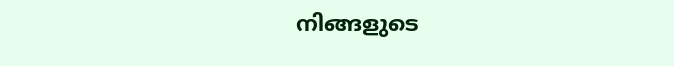നിങ്ങളുടെ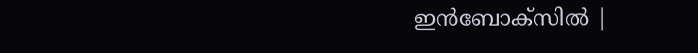ഇൻബോക്സിൽ |